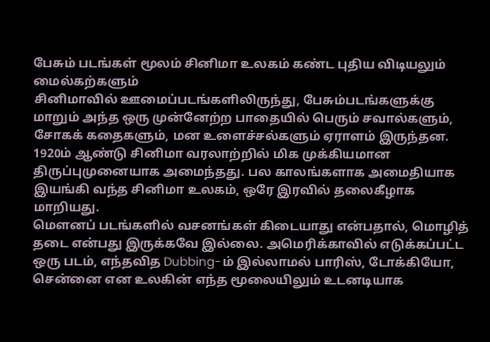பேசும் படங்கள் மூலம் சினிமா உலகம் கண்ட புதிய விடியலும் மைல்கற்களும்
சினிமாவில் ஊமைப்படங்களிலிருந்து, பேசும்படங்களுக்கு மாறும் அந்த ஒரு முன்னேற்ற பாதையில் பெரும் சவால்களும், சோகக் கதைகளும், மன உளைச்சல்களும் ஏராளம் இருந்தன. 1920ம் ஆண்டு சினிமா வரலாற்றில் மிக முக்கியமான திருப்புமுனையாக அமைந்தது. பல காலங்களாக அமைதியாக இயங்கி வந்த சினிமா உலகம், ஒரே இரவில் தலைகீழாக மாறியது.
மௌனப் படங்களில் வசனங்கள் கிடையாது என்பதால், மொழித் தடை என்பது இருக்கவே இல்லை. அமெரிக்காவில் எடுக்கப்பட்ட ஒரு படம், எந்தவித Dubbing-ம் இல்லாமல் பாரிஸ், டோக்கியோ, சென்னை என உலகின் எந்த மூலையிலும் உடனடியாக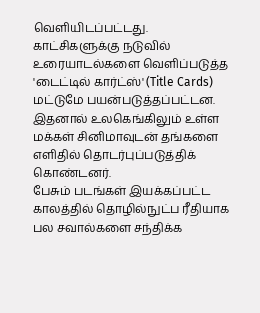வெளியிடப்பட்டது. காட்சிகளுக்கு நடுவில் உரையாடல்களை வெளிப்படுத்த 'டைட்டில் கார்ட்ஸ்' (Title Cards) மட்டுமே பயன்படுத்தப்பட்டன. இதனால் உலகெங்கிலும் உள்ள மக்கள் சினிமாவுடன் தங்களை எளிதில் தொடர்புப்படுத்திக் கொண்டனர்.
பேசும் படங்கள் இயக்கப்பட்ட காலத்தில் தொழில்நுட்ப ரீதியாக பல சவால்களை சந்திக்க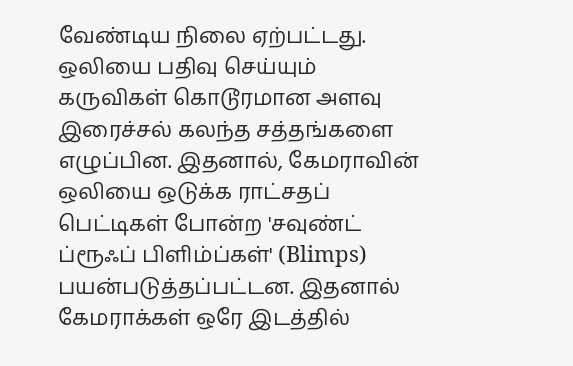வேண்டிய நிலை ஏற்பட்டது. ஒலியை பதிவு செய்யும் கருவிகள் கொடூரமான அளவு இரைச்சல் கலந்த சத்தங்களை எழுப்பின. இதனால், கேமராவின் ஒலியை ஒடுக்க ராட்சதப் பெட்டிகள் போன்ற 'சவுண்ட் ப்ரூஃப் பிளிம்ப்கள்' (Blimps) பயன்படுத்தப்பட்டன. இதனால் கேமராக்கள் ஒரே இடத்தில்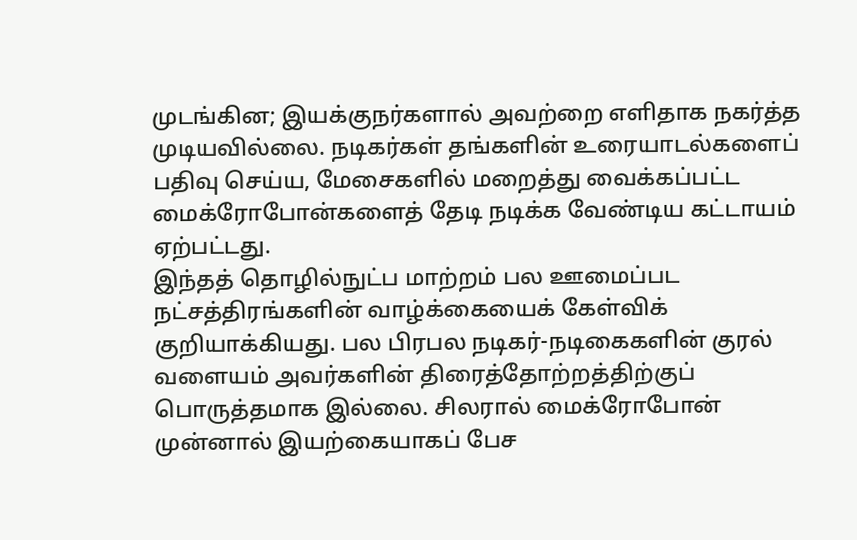முடங்கின; இயக்குநர்களால் அவற்றை எளிதாக நகர்த்த முடியவில்லை. நடிகர்கள் தங்களின் உரையாடல்களைப் பதிவு செய்ய, மேசைகளில் மறைத்து வைக்கப்பட்ட மைக்ரோபோன்களைத் தேடி நடிக்க வேண்டிய கட்டாயம் ஏற்பட்டது.
இந்தத் தொழில்நுட்ப மாற்றம் பல ஊமைப்பட நட்சத்திரங்களின் வாழ்க்கையைக் கேள்விக் குறியாக்கியது. பல பிரபல நடிகர்-நடிகைகளின் குரல் வளையம் அவர்களின் திரைத்தோற்றத்திற்குப் பொருத்தமாக இல்லை. சிலரால் மைக்ரோபோன் முன்னால் இயற்கையாகப் பேச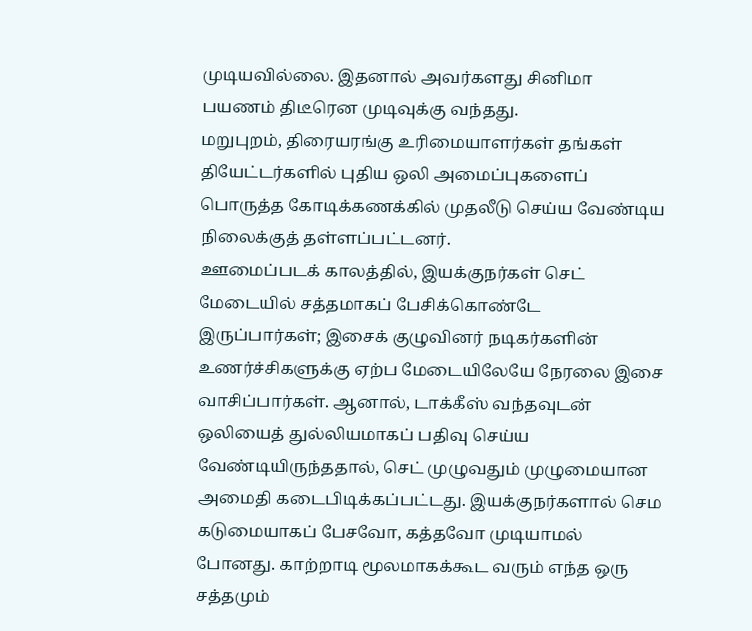முடியவில்லை. இதனால் அவர்களது சினிமா பயணம் திடீரென முடிவுக்கு வந்தது.
மறுபுறம், திரையரங்கு உரிமையாளர்கள் தங்கள் தியேட்டர்களில் புதிய ஒலி அமைப்புகளைப் பொருத்த கோடிக்கணக்கில் முதலீடு செய்ய வேண்டிய நிலைக்குத் தள்ளப்பட்டனர்.
ஊமைப்படக் காலத்தில், இயக்குநர்கள் செட் மேடையில் சத்தமாகப் பேசிக்கொண்டே இருப்பார்கள்; இசைக் குழுவினர் நடிகர்களின் உணர்ச்சிகளுக்கு ஏற்ப மேடையிலேயே நேரலை இசை வாசிப்பார்கள். ஆனால், டாக்கீஸ் வந்தவுடன் ஒலியைத் துல்லியமாகப் பதிவு செய்ய வேண்டியிருந்ததால், செட் முழுவதும் முழுமையான அமைதி கடைபிடிக்கப்பட்டது. இயக்குநர்களால் செம கடுமையாகப் பேசவோ, கத்தவோ முடியாமல் போனது. காற்றாடி மூலமாகக்கூட வரும் எந்த ஒரு சத்தமும்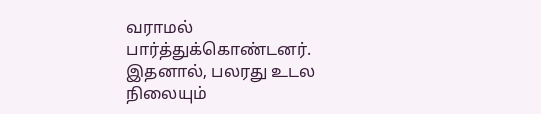வராமல் பார்த்துக்கொண்டனர். இதனால், பலரது உடல நிலையும்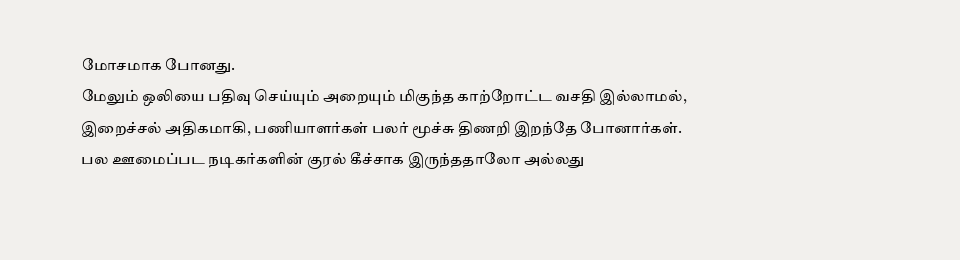மோசமாக போனது.
மேலும் ஒலியை பதிவு செய்யும் அறையும் மிகுந்த காற்றோட்ட வசதி இல்லாமல், இறைச்சல் அதிகமாகி, பணியாளர்கள் பலர் மூச்சு திணறி இறந்தே போனார்கள்.
பல ஊமைப்பட நடிகர்களின் குரல் கீச்சாக இருந்ததாலோ அல்லது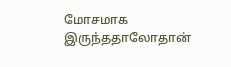மோசமாக இருந்ததாலோதான்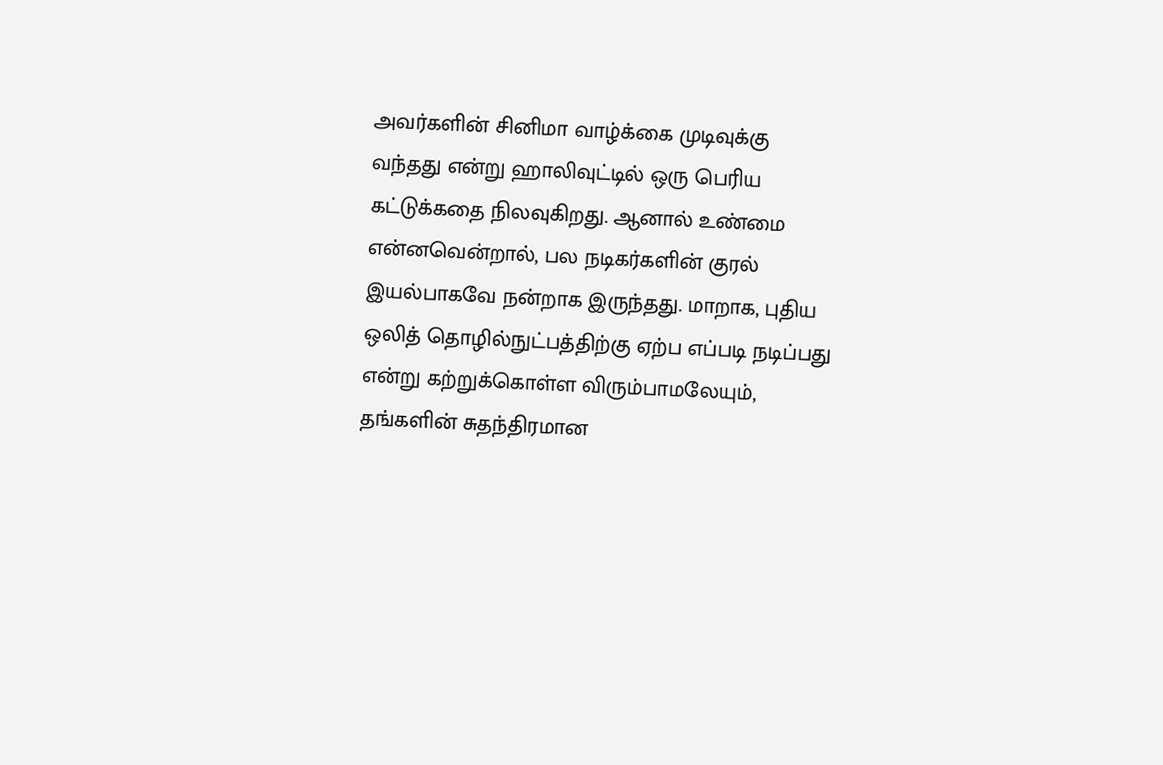அவர்களின் சினிமா வாழ்க்கை முடிவுக்கு வந்தது என்று ஹாலிவுட்டில் ஒரு பெரிய கட்டுக்கதை நிலவுகிறது. ஆனால் உண்மை என்னவென்றால், பல நடிகர்களின் குரல் இயல்பாகவே நன்றாக இருந்தது. மாறாக, புதிய ஒலித் தொழில்நுட்பத்திற்கு ஏற்ப எப்படி நடிப்பது என்று கற்றுக்கொள்ள விரும்பாமலேயும், தங்களின் சுதந்திரமான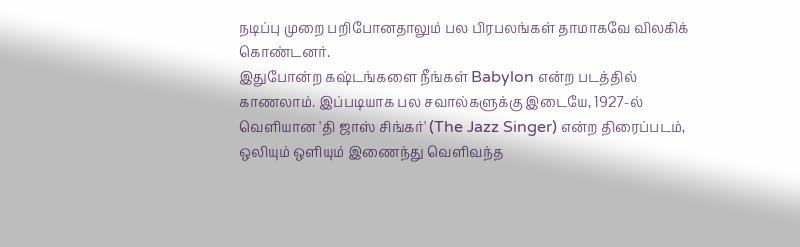நடிப்பு முறை பறிபோனதாலும் பல பிரபலங்கள் தாமாகவே விலகிக் கொண்டனர்.
இதுபோன்ற கஷ்டங்களை நீங்கள் Babylon என்ற படத்தில் காணலாம். இப்படியாக பல சவால்களுக்கு இடையே, 1927-ல் வெளியான 'தி ஜாஸ் சிங்கர்' (The Jazz Singer) என்ற திரைப்படம், ஒலியும் ஒளியும் இணைந்து வெளிவந்த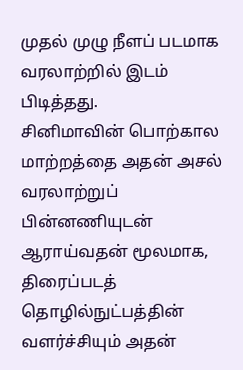முதல் முழு நீளப் படமாக வரலாற்றில் இடம் பிடித்தது.
சினிமாவின் பொற்கால மாற்றத்தை அதன் அசல் வரலாற்றுப் பின்னணியுடன் ஆராய்வதன் மூலமாக, திரைப்படத் தொழில்நுட்பத்தின் வளர்ச்சியும் அதன்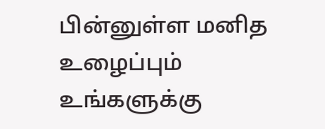பின்னுள்ள மனித உழைப்பும் உங்களுக்கு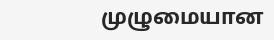முழுமையான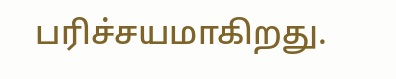பரிச்சயமாகிறது.